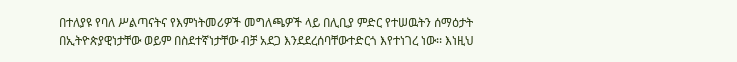በተለያዩ የባለ ሥልጣናትና የእምነትመሪዎች መግለጫዎች ላይ በሊቢያ ምድር የተሠዉትን ሰማዕታት በኢትዮጵያዊነታቸው ወይም በስደተኛነታቸው ብቻ አደጋ እንደደረሰባቸውተድርጎ እየተነገረ ነው፡፡ እነዚህ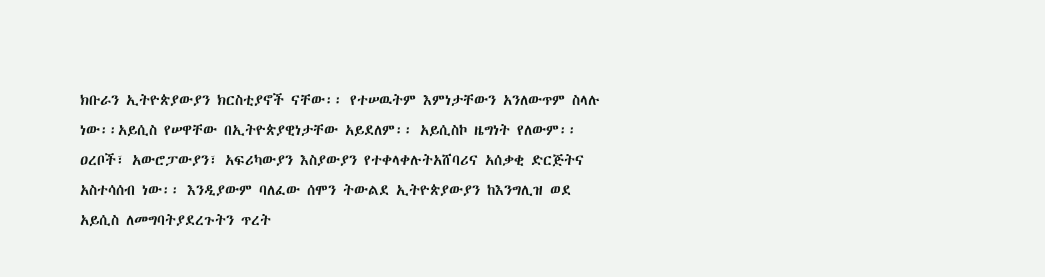ክቡራን ኢትዮጵያውያን ክርስቲያኖች ናቸው፡፡ የተሠዉትም እምነታቸውን አንለውጥም ስላሉ ነው፡፡አይሲስ የሠዋቸው በኢትዮጵያዊነታቸው አይደለም፡፡ አይሲስኮ ዜግነት የለውም፡፡ ዐረቦች፣ አውሮፓውያን፣ አፍሪካውያን እስያውያን የተቀላቀሉትአሸባሪና አሰቃቂ ድርጅትና አስተሳሰብ ነው፡፡ እንዲያውም ባለፈው ሰሞን ትውልደ ኢትዮጵያውያን ከእንግሊዝ ወደ አይሲስ ለመግባትያደረጉትን ጥረት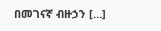በመገናኛ ብዙኃን […]